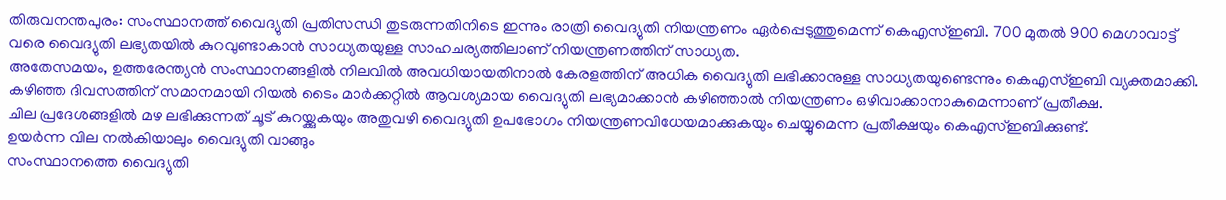തിരുവനന്തപുരം: സംസ്ഥാനത്ത് വൈദ്യുതി പ്രതിസന്ധി തുടരുന്നതിനിടെ ഇന്നും രാത്രി വൈദ്യുതി നിയന്ത്രണം ഏർപ്പെടുത്തുമെന്ന് കെഎസ്ഇബി. 700 മുതൽ 900 മെഗാവാട്ട് വരെ വൈദ്യുതി ലഭ്യതയിൽ കുറവുണ്ടാകാൻ സാധ്യതയുള്ള സാഹചര്യത്തിലാണ് നിയന്ത്രണത്തിന് സാധ്യത.
അതേസമയം, ഉത്തരേന്ത്യൻ സംസ്ഥാനങ്ങളിൽ നിലവിൽ അവധിയായതിനാൽ കേരളത്തിന് അധിക വൈദ്യുതി ലഭിക്കാനുള്ള സാധ്യതയുണ്ടെന്നും കെഎസ്ഇബി വ്യക്തമാക്കി. കഴിഞ്ഞ ദിവസത്തിന് സമാനമായി റിയൽ ടൈം മാർക്കറ്റിൽ ആവശ്യമായ വൈദ്യുതി ലഭ്യമാക്കാൻ കഴിഞ്ഞാൽ നിയന്ത്രണം ഒഴിവാക്കാനാകുമെന്നാണ് പ്രതീക്ഷ.
ചില പ്രദേശങ്ങളിൽ മഴ ലഭിക്കുന്നത് ചൂട് കുറയ്ക്കുകയും അതുവഴി വൈദ്യുതി ഉപഭോഗം നിയന്ത്രണവിധേയമാക്കുകയും ചെയ്യുമെന്ന പ്രതീക്ഷയും കെഎസ്ഇബിക്കുണ്ട്.
ഉയർന്ന വില നൽകിയാലും വൈദ്യുതി വാങ്ങും
സംസ്ഥാനത്തെ വൈദ്യുതി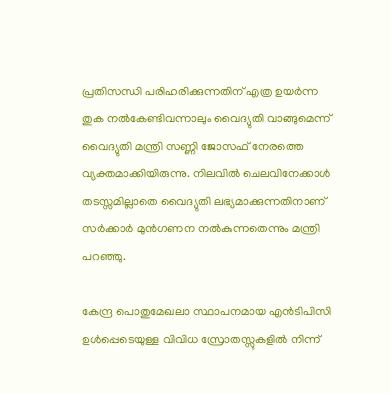പ്രതിസന്ധി പരിഹരിക്കുന്നതിന് എത്ര ഉയർന്ന തുക നൽകേണ്ടിവന്നാലും വൈദ്യുതി വാങ്ങുമെന്ന് വൈദ്യുതി മന്ത്രി സണ്ണി ജോസഫ് നേരത്തെ വ്യക്തമാക്കിയിരുന്നു. നിലവിൽ ചെലവിനേക്കാൾ തടസ്സമില്ലാതെ വൈദ്യുതി ലഭ്യമാക്കുന്നതിനാണ് സർക്കാർ മുൻഗണന നൽകുന്നതെന്നും മന്ത്രി പറഞ്ഞു.

കേന്ദ്ര പൊതുമേഖലാ സ്ഥാപനമായ എൻടിപിസി ഉൾപ്പെടെയുള്ള വിവിധ സ്രോതസ്സുകളിൽ നിന്ന്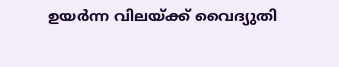ഉയർന്ന വിലയ്ക്ക് വൈദ്യുതി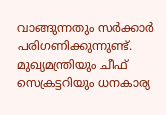വാങ്ങുന്നതും സർക്കാർ പരിഗണിക്കുന്നുണ്ട്. മുഖ്യമന്ത്രിയും ചീഫ് സെക്രട്ടറിയും ധനകാര്യ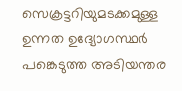സെക്രട്ടറിയുമടക്കമുള്ള ഉന്നത ഉദ്യോഗസ്ഥർ പങ്കെടുത്ത അടിയന്തര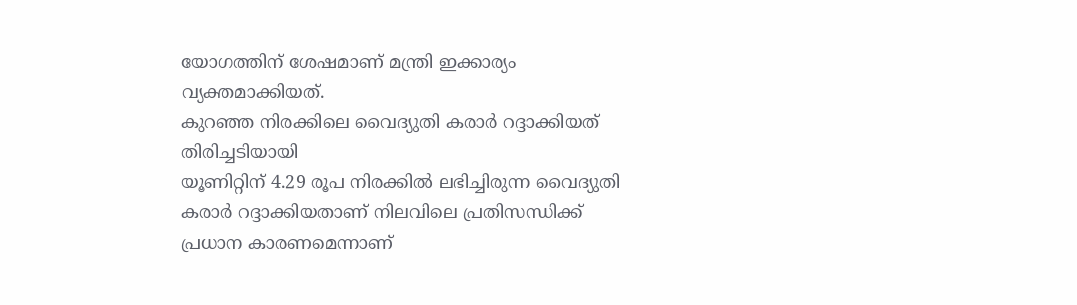യോഗത്തിന് ശേഷമാണ് മന്ത്രി ഇക്കാര്യം വ്യക്തമാക്കിയത്.
കുറഞ്ഞ നിരക്കിലെ വൈദ്യുതി കരാർ റദ്ദാക്കിയത് തിരിച്ചടിയായി
യൂണിറ്റിന് 4.29 രൂപ നിരക്കിൽ ലഭിച്ചിരുന്ന വൈദ്യുതി കരാർ റദ്ദാക്കിയതാണ് നിലവിലെ പ്രതിസന്ധിക്ക് പ്രധാന കാരണമെന്നാണ്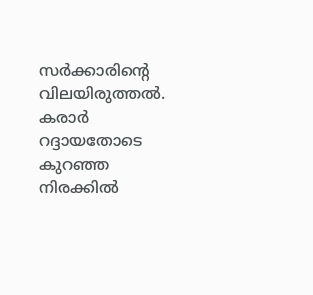സർക്കാരിന്റെ വിലയിരുത്തൽ. കരാർ റദ്ദായതോടെ കുറഞ്ഞ നിരക്കിൽ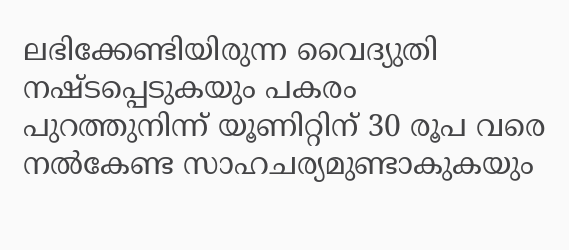ലഭിക്കേണ്ടിയിരുന്ന വൈദ്യുതി നഷ്ടപ്പെടുകയും പകരം പുറത്തുനിന്ന് യൂണിറ്റിന് 30 രൂപ വരെ നൽകേണ്ട സാഹചര്യമുണ്ടാകുകയും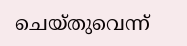ചെയ്തുവെന്ന്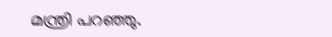മന്ത്രി പറഞ്ഞു.